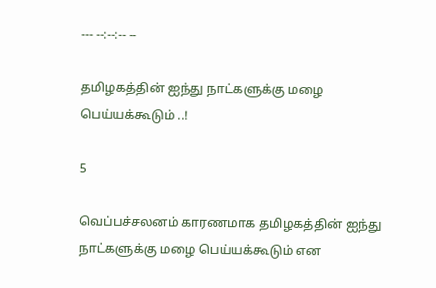--- --:--:-- --

தமிழகத்தின் ஐந்து நாட்களுக்கு மழை பெய்யக்கூடும் ..!

5

வெப்பச்சலனம் காரணமாக தமிழகத்தின் ஐந்து நாட்களுக்கு மழை பெய்யக்கூடும் என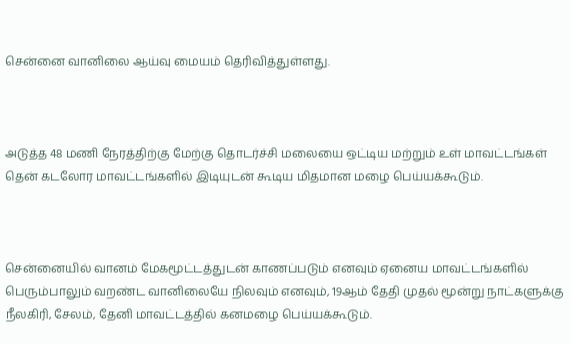சென்னை வானிலை ஆய்வு மையம் தெரிவித்துள்ளது.



அடுத்த 48 மணி நேரத்திற்கு மேற்கு தொடர்ச்சி மலையை ஒட்டிய மற்றும் உள் மாவட்டங்கள் தென் கடலோர மாவட்டங்களில் இடியுடன் கூடிய மிதமான மழை பெய்யக்கூடும்.



சென்னையில் வானம் மேகமூட்டத்துடன் காணப்படும் எனவும் ஏனைய மாவட்டங்களில் பெரும்பாலும் வறண்ட வானிலையே நிலவும் எனவும், 19ஆம் தேதி முதல் மூன்று நாட்களுக்கு நீலகிரி, சேலம், தேனி மாவட்டத்தில் கனமழை பெய்யக்கூடும்.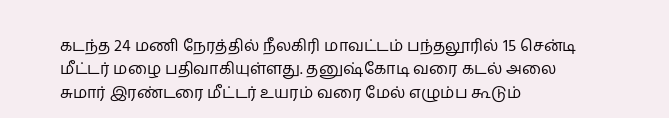கடந்த 24 மணி நேரத்தில் நீலகிரி மாவட்டம் பந்தலூரில் 15 சென்டி மீட்டர் மழை பதிவாகியுள்ளது. தனுஷ்கோடி வரை கடல் அலை சுமார் இரண்டரை மீட்டர் உயரம் வரை மேல் எழும்ப கூடும்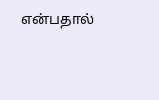என்பதால்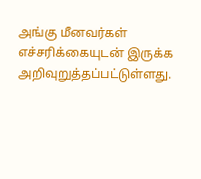அங்கு மீனவர்கள் எச்சரிக்கையுடன் இருக்க அறிவுறுத்தப்பட்டுள்ளது.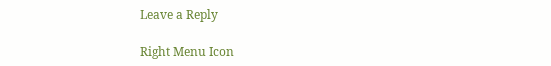Leave a Reply

Right Menu Icon